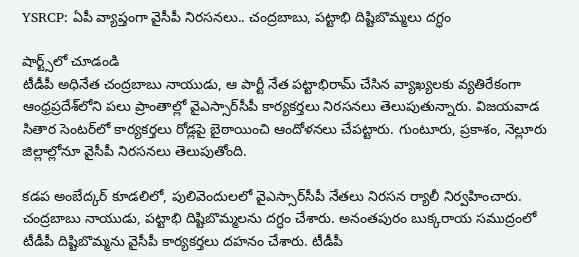YSRCP: ఏపీ వ్యాప్తంగా వైసీపీ నిర‌స‌న‌లు.. చంద్ర‌బాబు, ప‌ట్టాభి దిష్టిబొమ్మ‌లు ద‌గ్ధం

షార్ట్స్‌లో చూడండి
టీడీపీ అధినేత చంద్రబాబు నాయుడు, ఆ పార్టీ నేత‌ పట్టాభిరామ్ చేసిన వ్యాఖ్యలకు వ్యతిరేకంగా
ఆంధ్ర‌ప్ర‌దేశ్‌లోని ప‌లు ప్రాంతాల్లో వైఎస్సార్‌సీపీ కార్యకర్తలు నిర‌స‌న‌లు తెలుపుతున్నారు. విజయవాడ సితార సెంటర్‌లో కార్యకర్తలు రోడ్లపై బైఠాయించి ఆందోళనలు చేపట్టారు. గుంటూరు, ప్రకాశం, నెల్లూరు జిల్లాల్లోనూ వైసీపీ నిర‌స‌న‌లు తెలుపుతోంది.

కడప అంబేద్కర్‌ కూడలిలో, పులివెందులలో వైఎస్సార్‌సీపీ నేతలు నిరసన ర్యాలీ నిర్వ‌హించారు. చంద్రబాబు నాయుడు, పట్టాభి దిష్టిబొమ్మలను దగ్ధం చేశారు. అనంతపురం బుక్కరాయ సముద్రంలో టీడీపీ దిష్టిబొమ్మను వైసీపీ కార్య‌క‌ర్త‌లు దహనం చేశారు. టీడీపీ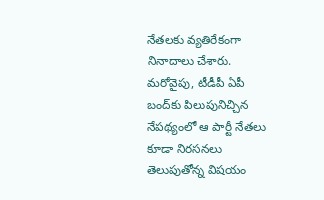నేత‌ల‌కు వ్యతిరేకంగా నినాదాలు చేశారు. మ‌రోవైపు, టీడీపీ ఏపీ బంద్‌కు పిలుపునిచ్చిన నేప‌థ్యంలో ఆ పార్టీ నేత‌లు కూడా నిర‌స‌న‌లు తెలుపుతోన్న విష‌యం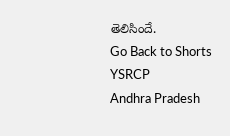తెలిసిందే.
Go Back to Shorts
YSRCP
Andhra Pradesh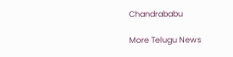Chandrababu

More Telugu News